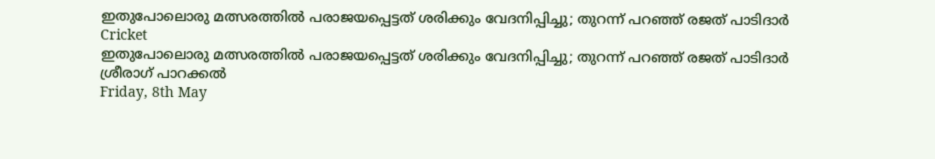ഇതുപോലൊരു മത്സരത്തില്‍ പരാജയപ്പെട്ടത് ശരിക്കും വേദനിപ്പിച്ചു; തുറന്ന് പറഞ്ഞ് രജത് പാടിദാര്‍
Cricket
ഇതുപോലൊരു മത്സരത്തില്‍ പരാജയപ്പെട്ടത് ശരിക്കും വേദനിപ്പിച്ചു; തുറന്ന് പറഞ്ഞ് രജത് പാടിദാര്‍
ശ്രീരാഗ് പാറക്കല്‍
Friday, 8th May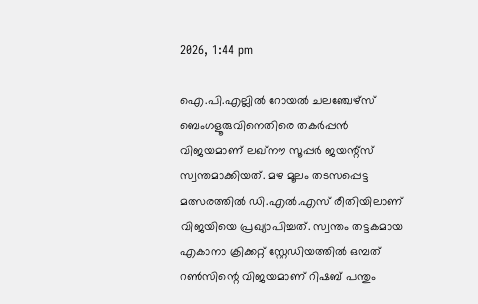2026, 1:44 pm

ഐ.പി.എല്ലില്‍ റോയല്‍ ചലഞ്ചേഴ്‌സ് ബെംഗളൂരുവിനെതിരെ തകര്‍പ്പന്‍ വിജയമാണ് ലഖ്‌നൗ സൂപ്പര്‍ ജയന്റ്‌സ് സ്വന്തമാക്കിയത്. മഴ മൂലം തടസപ്പെട്ട മത്സരത്തില്‍ ഡി.എല്‍.എസ് രീതിയിലാണ് വിജയിയെ പ്രഖ്യാപിച്ചത്. സ്വന്തം തട്ടകമായ എകാനാ ക്രിക്കറ്റ് സ്റ്റേഡിയത്തില്‍ ഒമ്പത് റണ്‍സിന്റെ വിജയമാണ് റിഷബ് പന്തും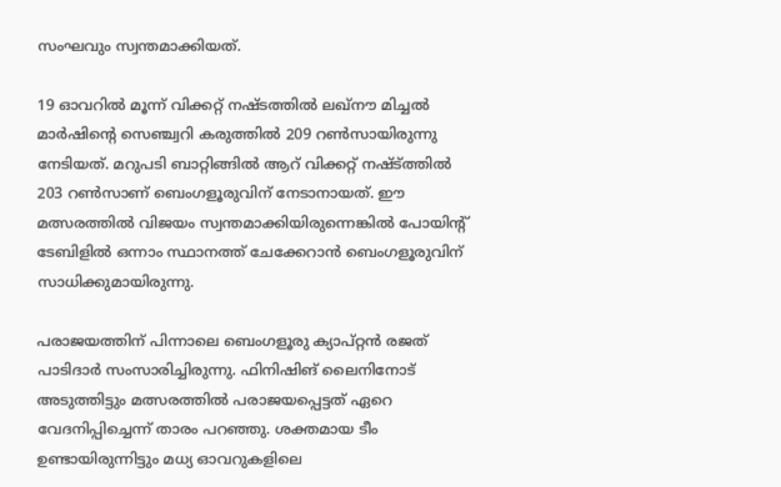സംഘവും സ്വന്തമാക്കിയത്.

19 ഓവറില്‍ മൂന്ന് വിക്കറ്റ് നഷ്ടത്തില്‍ ലഖ്‌നൗ മിച്ചല്‍ മാര്‍ഷിന്റെ സെഞ്ച്വറി കരുത്തില്‍ 209 റണ്‍സായിരുന്നു നേടിയത്. മറുപടി ബാറ്റിങ്ങില്‍ ആറ് വിക്കറ്റ് നഷ്ട്ത്തില്‍ 203 റണ്‍സാണ് ബെംഗളൂരുവിന് നേടാനായത്. ഈ മത്സരത്തില്‍ വിജയം സ്വന്തമാക്കിയിരുന്നെങ്കില്‍ പോയിന്റ് ടേബിളില്‍ ഒന്നാം സ്ഥാനത്ത് ചേക്കേറാന്‍ ബെംഗളൂരുവിന് സാധിക്കുമായിരുന്നു.

പരാജയത്തിന് പിന്നാലെ ബെംഗളൂരു ക്യാപ്റ്റന്‍ രജത് പാടിദാര്‍ സംസാരിച്ചിരുന്നു. ഫിനിഷിങ് ലൈനിനോട് അടുത്തിട്ടും മത്സരത്തില്‍ പരാജയപ്പെട്ടത് ഏറെ വേദനിപ്പിച്ചെന്ന് താരം പറഞ്ഞു. ശക്തമായ ടീം ഉണ്ടായിരുന്നിട്ടും മധ്യ ഓവറുകളിലെ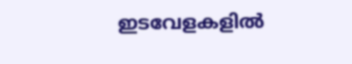ഇടവേളകളില്‍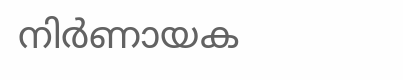നിര്‍ണായക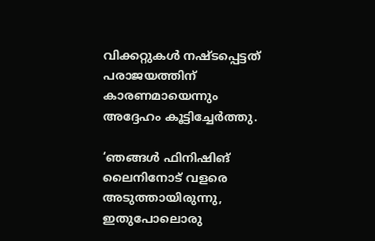വിക്കറ്റുകള്‍ നഷ്ടപ്പെട്ടത് പരാജയത്തിന് കാരണമായെന്നും അദ്ദേഹം കൂട്ടിച്ചേര്‍ത്തു.

‘ഞങ്ങള്‍ ഫിനിഷിങ് ലൈനിനോട് വളരെ അടുത്തായിരുന്നു, ഇതുപോലൊരു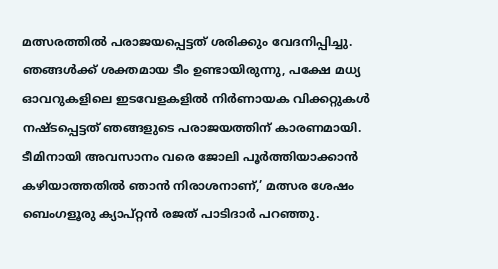മത്സരത്തില്‍ പരാജയപ്പെട്ടത് ശരിക്കും വേദനിപ്പിച്ചു. ഞങ്ങള്‍ക്ക് ശക്തമായ ടീം ഉണ്ടായിരുന്നു, പക്ഷേ മധ്യ ഓവറുകളിലെ ഇടവേളകളില്‍ നിര്‍ണായക വിക്കറ്റുകള്‍ നഷ്ടപ്പെട്ടത് ഞങ്ങളുടെ പരാജയത്തിന് കാരണമായി. ടീമിനായി അവസാനം വരെ ജോലി പൂര്‍ത്തിയാക്കാന്‍ കഴിയാത്തതില്‍ ഞാന്‍ നിരാശനാണ്,’ മത്സര ശേഷം ബെംഗളൂരു ക്യാപ്റ്റന്‍ രജത് പാടിദാര്‍ പറഞ്ഞു.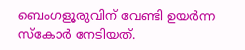ബെംഗളൂരുവിന് വേണ്ടി ഉയര്‍ന്ന സ്‌കോര്‍ നേടിയത്.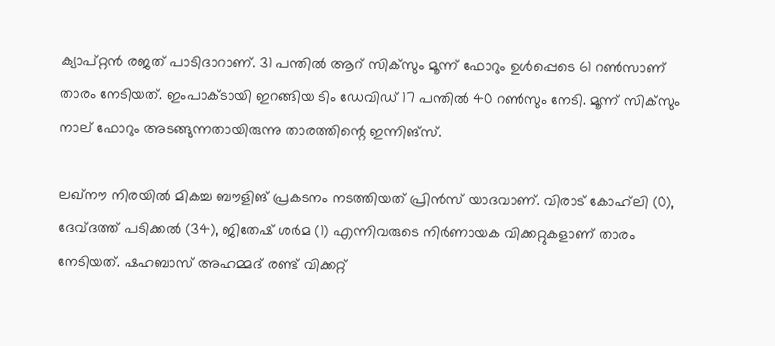ക്യാപ്റ്റന്‍ രജത് പാടിദാറാണ്. 31 പന്തില്‍ ആറ് സിക്‌സും മൂന്ന് ഫോറും ഉള്‍പ്പെടെ 61 റണ്‍സാണ് താരം നേടിയത്. ഇംപാക്ടായി ഇറങ്ങിയ ടിം ഡേവിഡ് 17 പന്തില്‍ 40 റണ്‍സും നേടി. മൂന്ന് സിക്‌സും നാല് ഫോറും അടങ്ങുന്നതായിരുന്നു താരത്തിന്റെ ഇന്നിങ്‌സ്.

ലഖ്‌നൗ നിരയില്‍ മികച്ച ബൗളിങ് പ്രകടനം നടത്തിയത് പ്രിന്‍സ് യാദവാണ്. വിരാട് കോഹ്‌ലി (0), ദേവ്ദത്ത് പടിക്കല്‍ (34), ജിതേഷ് ശര്‍മ (1) എന്നിവരുടെ നിര്‍ണായക വിക്കറ്റുകളാണ് താരം നേടിയത്. ഷഹബാസ് അഹമ്മദ് രണ്ട് വിക്കറ്റ്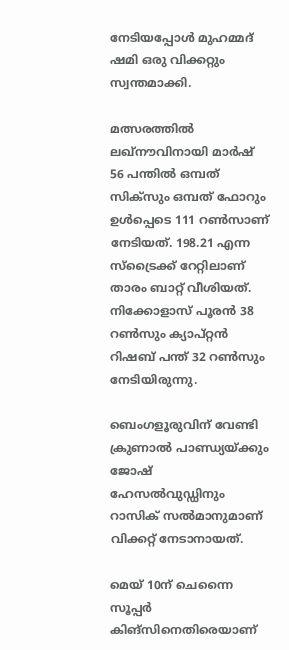നേടിയപ്പോള്‍ മുഹമ്മദ് ഷമി ഒരു വിക്കറ്റും സ്വന്തമാക്കി.

മത്സരത്തില്‍ ലഖ്‌നൗവിനായി മാര്‍ഷ് 56 പന്തില്‍ ഒമ്പത് സിക്‌സും ഒമ്പത് ഫോറും ഉള്‍പ്പെടെ 111 റണ്‍സാണ് നേടിയത്. 198.21 എന്ന സ്‌ട്രൈക്ക് റേറ്റിലാണ് താരം ബാറ്റ് വീശിയത്. നിക്കോളാസ് പൂരന്‍ 38 റണ്‍സും ക്യാപ്റ്റന്‍ റിഷബ് പന്ത് 32 റണ്‍സും നേടിയിരുന്നു.

ബെംഗളൂരുവിന് വേണ്ടി ക്രുണാല്‍ പാണ്ഡ്യയ്ക്കും ജോഷ് ഹേസല്‍വുഡ്ഡിനും റാസിക് സല്‍മാനുമാണ് വിക്കറ്റ് നേടാനായത്.

മെയ് 10ന് ചെന്നൈ സൂപ്പര്‍ കിങ്‌സിനെതിരെയാണ്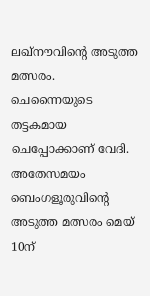ലഖ്‌നൗവിന്റെ അടുത്ത മത്സരം. ചെന്നൈയുടെ തട്ടകമായ ചെപ്പോക്കാണ് വേദി. അതേസമയം ബെംഗളൂരുവിന്റെ അടുത്ത മത്സരം മെയ് 10ന്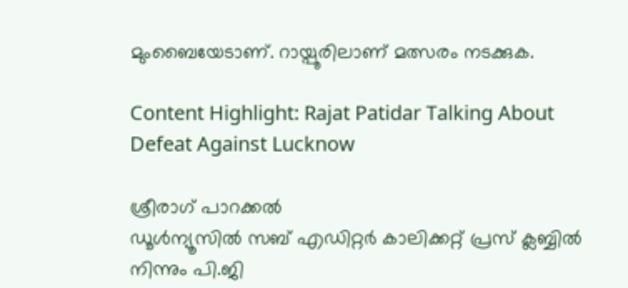മുംബൈയേടാണ്. റായ്പൂരിലാണ് മത്സരം നടക്കുക.

Content Highlight: Rajat Patidar Talking About Defeat Against Lucknow

ശ്രീരാഗ് പാറക്കല്‍
ഡൂള്‍ന്യൂസില്‍ സബ് എഡിറ്റര്‍ കാലിക്കറ്റ് പ്രസ് ക്ലബ്ബില്‍ നിന്നും പി.ജി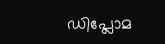ഡിപ്ലോമ